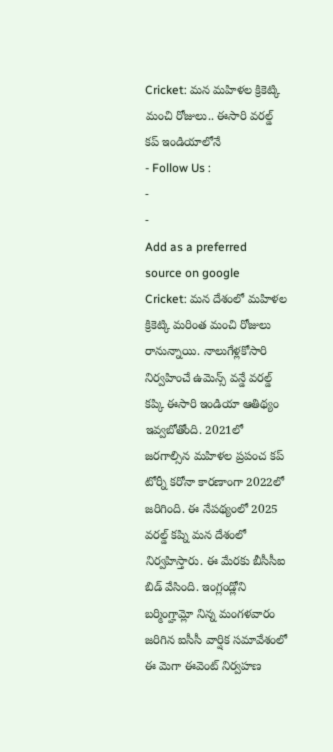Cricket: మన మహిళల క్రికెట్కి మంచి రోజులు.. ఈసారి వరల్డ్ కప్ ఇండియాలోనే
- Follow Us :
-
-
Add as a preferred
source on google
Cricket: మన దేశంలో మహిళల క్రికెట్కి మరింత మంచి రోజులు రానున్నాయి. నాలుగేళ్లకోసారి నిర్వహించే ఉమెన్స్ వన్డే వరల్డ్ కప్కి ఈసారి ఇండియా ఆతిథ్యం ఇవ్వబోతోంది. 2021లో జరగాల్సిన మహిళల ప్రపంచ కప్ టోర్నీ కరోనా కారణాంగా 2022లో జరిగింది. ఈ నేపథ్యంలో 2025 వరల్డ్ కప్ని మన దేశంలో నిర్వహిస్తారు. ఈ మేరకు బీసీసీఐ బిడ్ వేసింది. ఇంగ్లండ్లోని బర్మింగ్హామ్లో నిన్న మంగళవారం జరిగిన ఐసీసీ వార్షిక సమావేశంలో ఈ మెగా ఈవెంట్ నిర్వహణ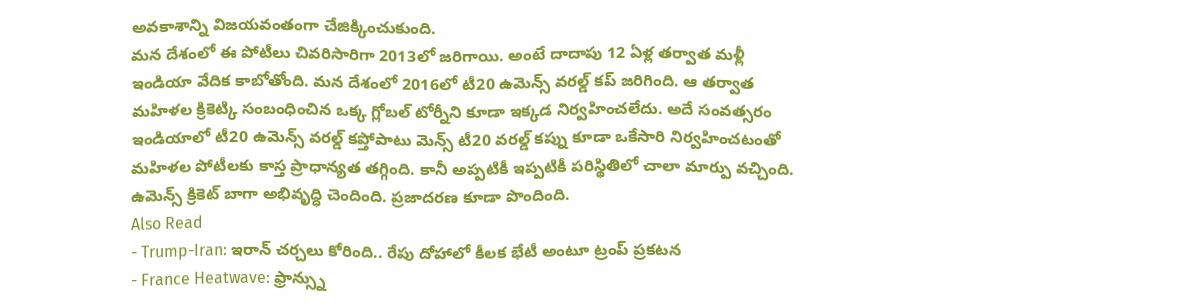అవకాశాన్ని విజయవంతంగా చేజిక్కించుకుంది.
మన దేశంలో ఈ పోటీలు చివరిసారిగా 2013లో జరిగాయి. అంటే దాదాపు 12 ఏళ్ల తర్వాత మళ్లీ ఇండియా వేదిక కాబోతోంది. మన దేశంలో 2016లో టీ20 ఉమెన్స్ వరల్డ్ కప్ జరిగింది. ఆ తర్వాత మహిళల క్రికెట్కి సంబంధించిన ఒక్క గ్లోబల్ టోర్నీని కూడా ఇక్కడ నిర్వహించలేదు. అదే సంవత్సరం ఇండియాలో టీ20 ఉమెన్స్ వరల్డ్ కప్తోపాటు మెన్స్ టీ20 వరల్డ్ కప్ను కూడా ఒకేసారి నిర్వహించటంతో మహిళల పోటీలకు కాస్త ప్రాధాన్యత తగ్గింది. కానీ అప్పటికీ ఇప్పటికీ పరిస్థితిలో చాలా మార్పు వచ్చింది. ఉమెన్స్ క్రికెట్ బాగా అభివృద్ధి చెందింది. ప్రజాదరణ కూడా పొందింది.
Also Read
- Trump-Iran: ఇరాన్ చర్చలు కోరింది.. రేపు దోహాలో కీలక భేటీ అంటూ ట్రంప్ ప్రకటన
- France Heatwave: ఫ్రాన్స్ను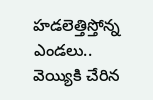హడలెత్తిస్తోన్న ఎండలు.. వెయ్యికి చేరిన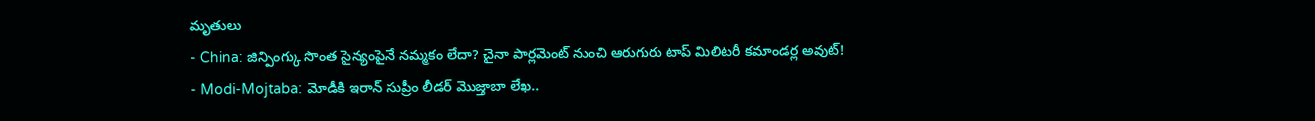మృతులు
- China: జిన్పింగ్కు సొంత సైన్యంపైనే నమ్మకం లేదా? చైనా పార్లమెంట్ నుంచి ఆరుగురు టాప్ మిలిటరీ కమాండర్ల అవుట్!
- Modi-Mojtaba: మోడీకి ఇరాన్ సుప్రీం లీడర్ మొజ్తాబా లేఖ..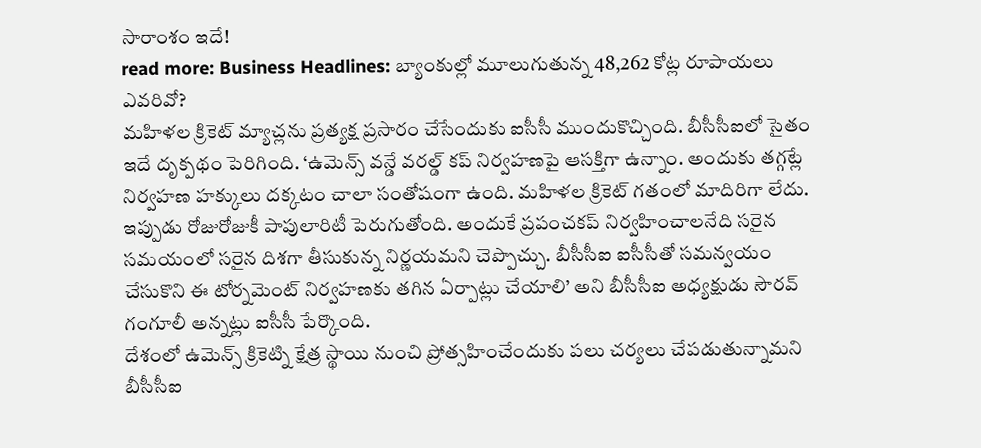సారాంశం ఇదే!
read more: Business Headlines: బ్యాంకుల్లో మూలుగుతున్న 48,262 కోట్ల రూపాయలు ఎవరివో?
మహిళల క్రికెట్ మ్యాచ్లను ప్రత్యక్ష ప్రసారం చేసేందుకు ఐసీసీ ముందుకొచ్చింది. బీసీసీఐలో సైతం ఇదే దృక్పథం పెరిగింది. ‘ఉమెన్స్ వన్డే వరల్డ్ కప్ నిర్వహణపై ఆసక్తిగా ఉన్నాం. అందుకు తగ్గట్లే నిర్వహణ హక్కులు దక్కటం చాలా సంతోషంగా ఉంది. మహిళల క్రికెట్ గతంలో మాదిరిగా లేదు. ఇప్పుడు రోజురోజుకీ పాపులారిటీ పెరుగుతోంది. అందుకే ప్రపంచకప్ నిర్వహించాలనేది సరైన సమయంలో సరైన దిశగా తీసుకున్న నిర్ణయమని చెప్పొచ్చు. బీసీసీఐ ఐసీసీతో సమన్వయం చేసుకొని ఈ టోర్నమెంట్ నిర్వహణకు తగిన ఏర్పాట్లు చేయాలి’ అని బీసీసీఐ అధ్యక్షుడు సౌరవ్ గంగూలీ అన్నట్లు ఐసీసీ పేర్కొంది.
దేశంలో ఉమెన్స్ క్రికెట్ని క్షేత్ర స్థాయి నుంచి ప్రోత్సహించేందుకు పలు చర్యలు చేపడుతున్నామని బీసీసీఐ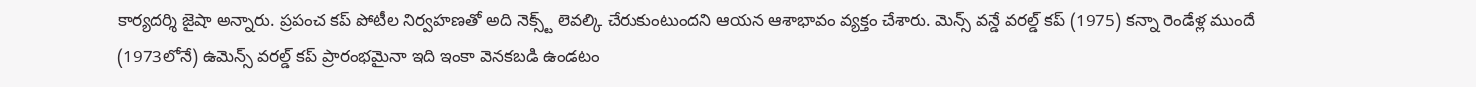కార్యదర్శి జైషా అన్నారు. ప్రపంచ కప్ పోటీల నిర్వహణతో అది నెక్స్ట్ లెవల్కి చేరుకుంటుందని ఆయన ఆశాభావం వ్యక్తం చేశారు. మెన్స్ వన్డే వరల్డ్ కప్ (1975) కన్నా రెండేళ్ల ముందే (1973లోనే) ఉమెన్స్ వరల్డ్ కప్ ప్రారంభమైనా ఇది ఇంకా వెనకబడి ఉండటం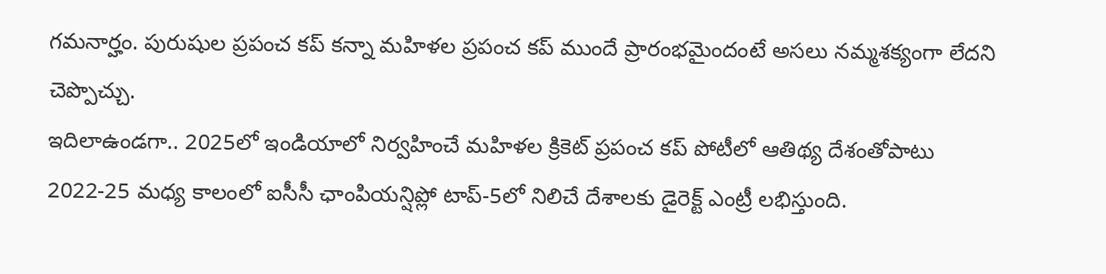గమనార్హం. పురుషుల ప్రపంచ కప్ కన్నా మహిళల ప్రపంచ కప్ ముందే ప్రారంభమైందంటే అసలు నమ్మశక్యంగా లేదని చెప్పొచ్చు.
ఇదిలాఉండగా.. 2025లో ఇండియాలో నిర్వహించే మహిళల క్రికెట్ ప్రపంచ కప్ పోటీలో ఆతిథ్య దేశంతోపాటు 2022-25 మధ్య కాలంలో ఐసీసీ ఛాంపియన్షిప్లో టాప్-5లో నిలిచే దేశాలకు డైరెక్ట్ ఎంట్రీ లభిస్తుంది.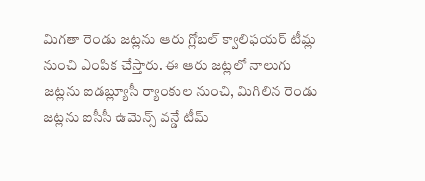మిగతా రెండు జట్లను ఆరు గ్లోబల్ క్వాలిఫయర్ టీమ్ల నుంచి ఎంపిక చేస్తారు. ఈ ఆరు జట్లలో నాలుగు జట్లను ఐడబ్ల్యూసీ ర్యాంకుల నుంచి, మిగిలిన రెండు జట్లను ఐసీసీ ఉమెన్స్ వన్డే టీమ్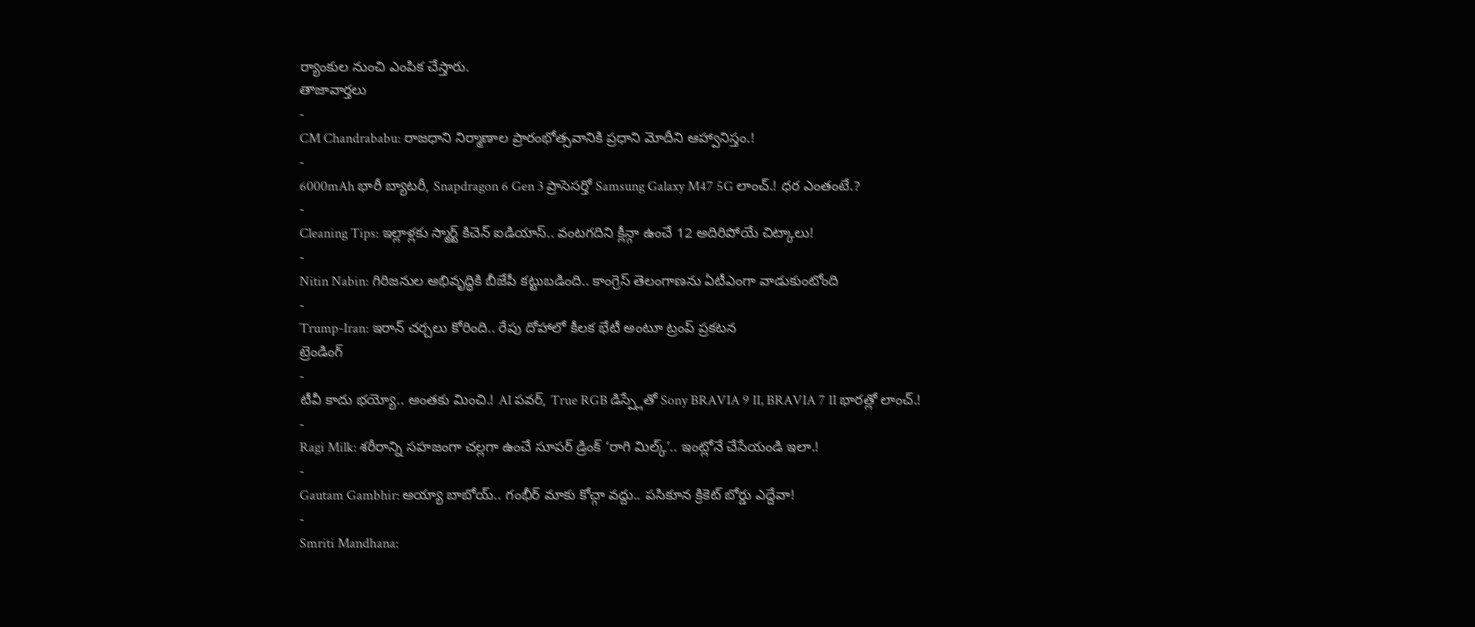ర్యాంకుల నుంచి ఎంపిక చేస్తారు.
తాజావార్తలు
-
CM Chandrababu: రాజధాని నిర్మాణాల ప్రారంభోత్సవానికి ప్రధాని మోదీని ఆహ్వానిస్తం.!
-
6000mAh భారీ బ్యాటరీ, Snapdragon 6 Gen 3 ప్రాసెసర్తో Samsung Galaxy M47 5G లాంచ్.! ధర ఎంతంటే.?
-
Cleaning Tips: ఇల్లాళ్లకు స్మార్ట్ కిచెన్ ఐడియాస్.. వంటగదిని క్లీన్గా ఉంచే 12 అదిరిపోయే చిట్కాలు!
-
Nitin Nabin: గిరిజనుల అభివృద్ధికి బీజేపీ కట్టుబడింది.. కాంగ్రెస్ తెలంగాణను ఏటీఎంగా వాడుకుంటోంది
-
Trump-Iran: ఇరాన్ చర్చలు కోరింది.. రేపు దోహాలో కీలక భేటీ అంటూ ట్రంప్ ప్రకటన
ట్రెండింగ్
-
టీవీ కాదు భయ్యో.. అంతకు మించి.! AI పవర్, True RGB డిస్ప్లేతో Sony BRAVIA 9 II, BRAVIA 7 II భారత్లో లాంచ్.!
-
Ragi Milk: శరీరాన్ని సహజంగా చల్లగా ఉంచే సూపర్ డ్రింక్ ‘రాగి మిల్క్’.. ఇంట్లోనే చేసేయండి ఇలా.!
-
Gautam Gambhir: అయ్యా బాబోయ్.. గంభీర్ మాకు కోచ్గా వద్దు.. పసికూన క్రికెట్ బోర్డు ఎద్దేవా!
-
Smriti Mandhana: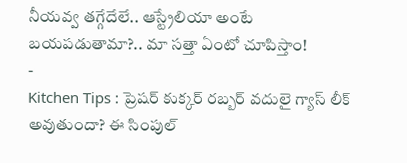నీయవ్వ తగ్గేదేలే.. ఆస్ట్రేలియా అంటే బయపడుతామా?.. మా సత్తా ఏంటో చూపిస్తాం!
-
Kitchen Tips : ప్రెషర్ కుక్కర్ రబ్బర్ వదులై గ్యాస్ లీక్ అవుతుందా? ఈ సింపుల్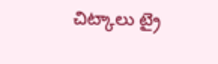చిట్కాలు ట్రై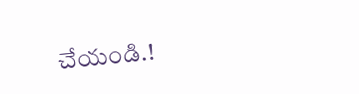చేయండి.!